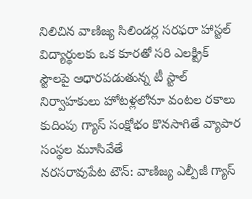నిలిచిన వాణిజ్య సిలిండర్ల సరఫరా హాస్టల్ విద్యార్థులకు ఒక కూరతో సరి ఎలక్ట్రిక్ స్టౌలపై ఆధారపడుతున్న టీ స్టాల్ నిర్వాహకులు హోటళ్లలోనూ వంటల రకాలు కుదింపు గ్యాస్ సంక్షోభం కొనసాగితే వ్యాపార సంస్థల మూసివేతే
నరసరావుపేట టౌన్: వాణిజ్య ఎల్పీజీ గ్యాస్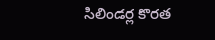సిలిండర్ల కొరత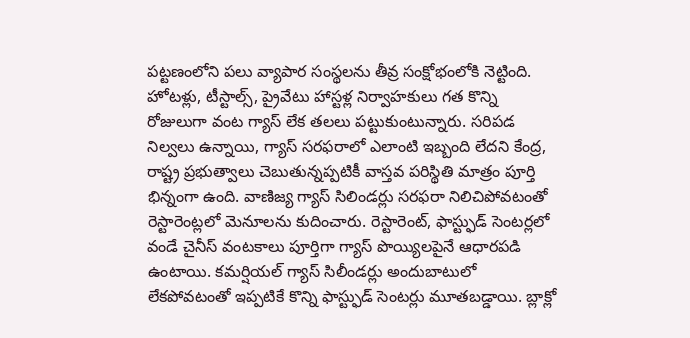పట్టణంలోని పలు వ్యాపార సంస్థలను తీవ్ర సంక్షోభంలోకి నెట్టింది. హోటళ్లు, టీస్టాల్స్, ప్రైవేటు హాస్టళ్ల నిర్వాహకులు గత కొన్ని రోజులుగా వంట గ్యాస్ లేక తలలు పట్టుకుంటున్నారు. సరిపడ నిల్వలు ఉన్నాయి, గ్యాస్ సరఫరాలో ఎలాంటి ఇబ్బంది లేదని కేంద్ర, రాష్ట్ర ప్రభుత్వాలు చెబుతున్నప్పటికీ వాస్తవ పరిస్థితి మాత్రం పూర్తి భిన్నంగా ఉంది. వాణిజ్య గ్యాస్ సిలిండర్లు సరఫరా నిలిచిపోవటంతో రెస్టారెంట్లలో మెనూలను కుదించారు. రెస్టారెంట్, ఫాస్ట్ఫుడ్ సెంటర్లలో వండే చైనీస్ వంటకాలు పూర్తిగా గ్యాస్ పొయ్యిలపైనే ఆధారపడి ఉంటాయి. కమర్షియల్ గ్యాస్ సిలీండర్లు అందుబాటులో లేకపోవటంతో ఇప్పటికే కొన్ని ఫాస్ట్ఫుడ్ సెంటర్లు మూతబడ్డాయి. బ్లాక్లో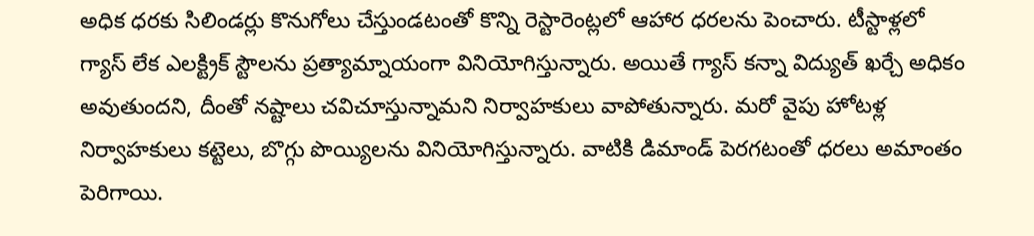అధిక ధరకు సిలిండర్లు కొనుగోలు చేస్తుండటంతో కొన్ని రెస్టారెంట్లలో ఆహార ధరలను పెంచారు. టీస్టాళ్లలో గ్యాస్ లేక ఎలక్ట్రిక్ స్టౌలను ప్రత్యామ్నాయంగా వినియోగిస్తున్నారు. అయితే గ్యాస్ కన్నా విద్యుత్ ఖర్చే అధికం అవుతుందని, దీంతో నష్టాలు చవిచూస్తున్నామని నిర్వాహకులు వాపోతున్నారు. మరో వైపు హోటళ్ల నిర్వాహకులు కట్టెలు, బొగ్గు పొయ్యిలను వినియోగిస్తున్నారు. వాటికి డిమాండ్ పెరగటంతో ధరలు అమాంతం పెరిగాయి.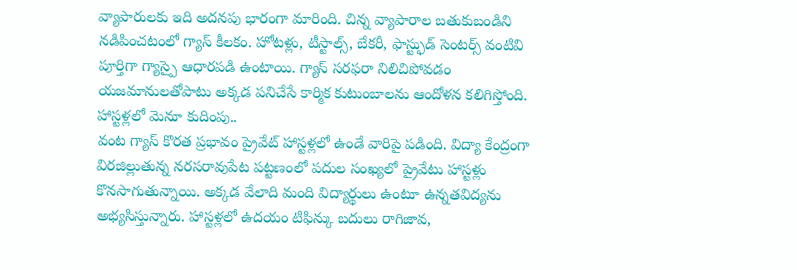వ్యాపారులకు ఇది అదనపు భారంగా మారింది. చిన్న వ్యాపారాల బతుకుబండిని నడిపించటంలో గ్యాస్ కీలకం. హోటళ్లు, టీస్టాల్స్, బేకరీ, ఫాస్ట్ఫుడ్ సెంటర్స్ వంటివి పూర్తిగా గ్యాస్పై ఆధారపడి ఉంటాయి. గ్యాస్ సరఫరా నిలిచిపోవడం యజమానులతోపాటు అక్కడ పనిచేసే కార్మిక కుటుంబాలను ఆందోళన కలిగిస్తోంది.
హాస్టళ్లలో మెనూ కుదింపు..
వంట గ్యాస్ కొరత ప్రభావం ప్రైవేట్ హాస్టళ్లలో ఉండే వారిపై పడింది. విద్యా కేంద్రంగా విరజిల్లుతున్న నరసరావుపేట పట్టణంలో పదుల సంఖ్యలో ప్రైవేటు హాస్టళ్లు కొనసాగుతున్నాయి. అక్కడ వేలాది మంది విద్యార్థులు ఉంటూ ఉన్నతవిద్యను అభ్యసిస్తున్నారు. హాస్టళ్లలో ఉదయం టిఫిన్కు బదులు రాగిజావ,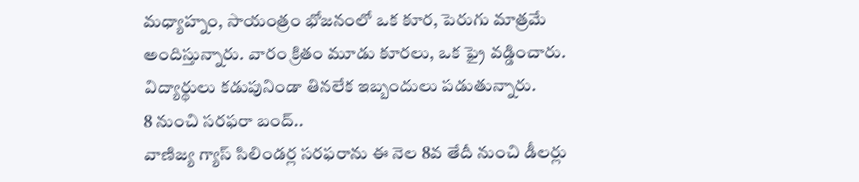మధ్యాహ్నం, సాయంత్రం భోజనంలో ఒక కూర, పెరుగు మాత్రమే అందిస్తున్నారు. వారం క్రితం మూడు కూరలు, ఒక ఫ్రై వడ్డించారు. విద్యార్థులు కడుపునిండా తినలేక ఇబ్బందులు పడుతున్నారు.
8 నుంచి సరఫరా బంద్..
వాణిజ్య గ్యాస్ సిలిండర్ల సరఫరాను ఈ నెల 8వ తేదీ నుంచి డీలర్లు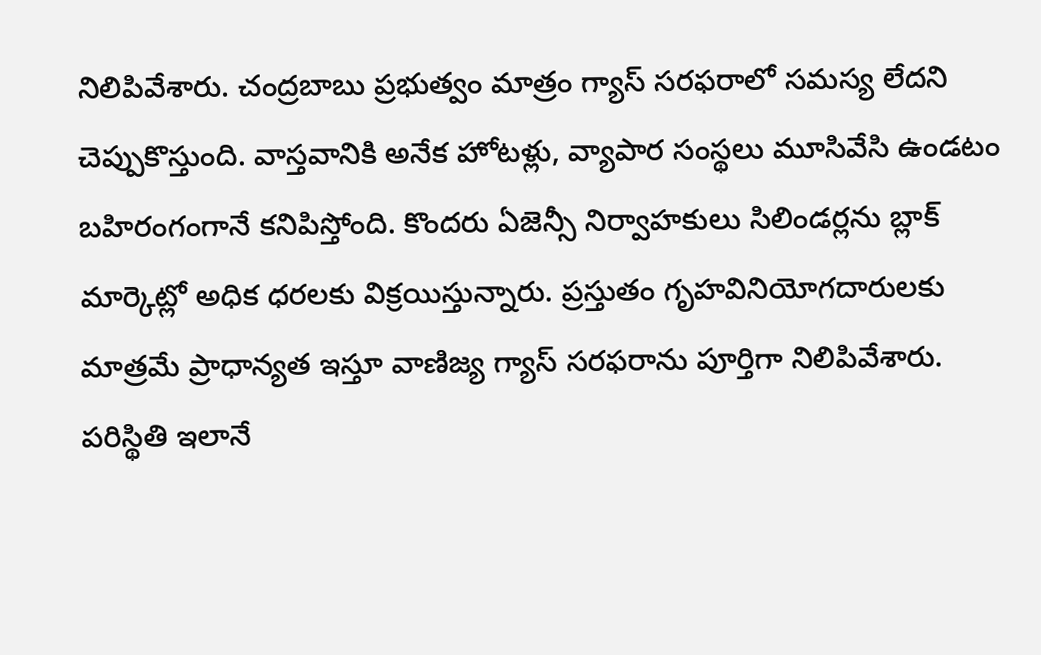నిలిపివేశారు. చంద్రబాబు ప్రభుత్వం మాత్రం గ్యాస్ సరఫరాలో సమస్య లేదని చెప్పుకొస్తుంది. వాస్తవానికి అనేక హోటళ్లు, వ్యాపార సంస్థలు మూసివేసి ఉండటం బహిరంగంగానే కనిపిస్తోంది. కొందరు ఏజెన్సీ నిర్వాహకులు సిలిండర్లను బ్లాక్ మార్కెట్లో అధిక ధరలకు విక్రయిస్తున్నారు. ప్రస్తుతం గృహవినియోగదారులకు మాత్రమే ప్రాధాన్యత ఇస్తూ వాణిజ్య గ్యాస్ సరఫరాను పూర్తిగా నిలిపివేశారు. పరిస్థితి ఇలానే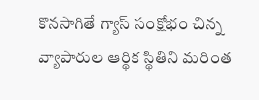కొనసాగితే గ్యాస్ సంక్షోభం చిన్న వ్యాపారుల ఆర్థిక స్థితిని మరింత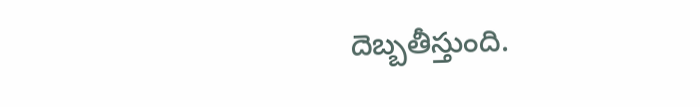దెబ్బతీస్తుంది.